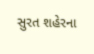સુરત શહેરના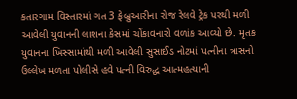કતારગામ વિસ્તારમાં ગત 3 ફેબ્રુઆરીના રોજ રેલવે ટ્રેક પરથી મળી આવેલી યુવાનની લાશના કેસમાં ચોંકાવનારો વળાંક આવ્યો છે. મૃતક યુવાનના ખિસ્સામાંથી મળી આવેલી સુસાઈડ નોટમાં પત્નીના ત્રાસનો ઉલ્લેખ મળતા પોલીસે હવે પત્ની વિરુદ્ધ આત્મહત્યાની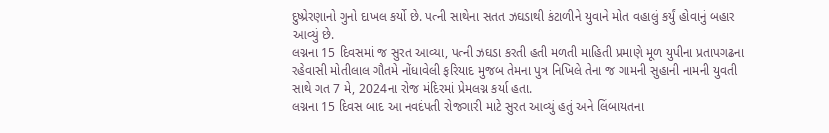દુષ્પ્રેરણાનો ગુનો દાખલ કર્યો છે. પત્ની સાથેના સતત ઝઘડાથી કંટાળીને યુવાને મોત વહાલું કર્યું હોવાનું બહાર આવ્યું છે.
લગ્નના 15 દિવસમાં જ સુરત આવ્યા, પત્ની ઝઘડા કરતી હતી મળતી માહિતી પ્રમાણે મૂળ યુપીના પ્રતાપગઢના રહેવાસી મોતીલાલ ગૌતમે નોંધાવેલી ફરિયાદ મુજબ તેમના પુત્ર નિખિલે તેના જ ગામની સુહાની નામની યુવતી સાથે ગત 7 મે, 2024ના રોજ મંદિરમાં પ્રેમલગ્ન કર્યા હતા.
લગ્નના 15 દિવસ બાદ આ નવદંપતી રોજગારી માટે સુરત આવ્યું હતું અને લિંબાયતના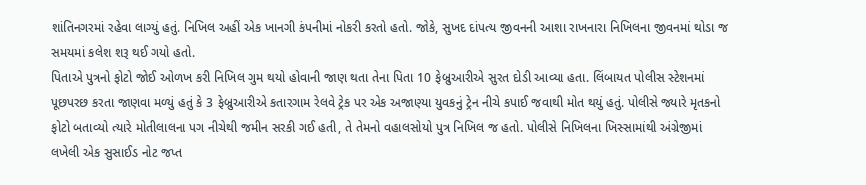શાંતિનગરમાં રહેવા લાગ્યું હતું. નિખિલ અહીં એક ખાનગી કંપનીમાં નોકરી કરતો હતો. જોકે, સુખદ દાંપત્ય જીવનની આશા રાખનારા નિખિલના જીવનમાં થોડા જ સમયમાં કલેશ શરૂ થઈ ગયો હતો.
પિતાએ પુત્રનો ફોટો જોઈ ઓળખ કરી નિખિલ ગુમ થયો હોવાની જાણ થતા તેના પિતા 10 ફેબ્રુઆરીએ સુરત દોડી આવ્યા હતા. લિંબાયત પોલીસ સ્ટેશનમાં પૂછપરછ કરતા જાણવા મળ્યું હતું કે 3 ફેબ્રુઆરીએ કતારગામ રેલવે ટ્રેક પર એક અજાણ્યા યુવકનું ટ્રેન નીચે કપાઈ જવાથી મોત થયું હતું. પોલીસે જ્યારે મૃતકનો ફોટો બતાવ્યો ત્યારે મોતીલાલના પગ નીચેથી જમીન સરકી ગઈ હતી, તે તેમનો વહાલસોયો પુત્ર નિખિલ જ હતો. પોલીસે નિખિલના ખિસ્સામાંથી અંગ્રેજીમાં લખેલી એક સુસાઈડ નોટ જપ્ત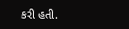કરી હતી.